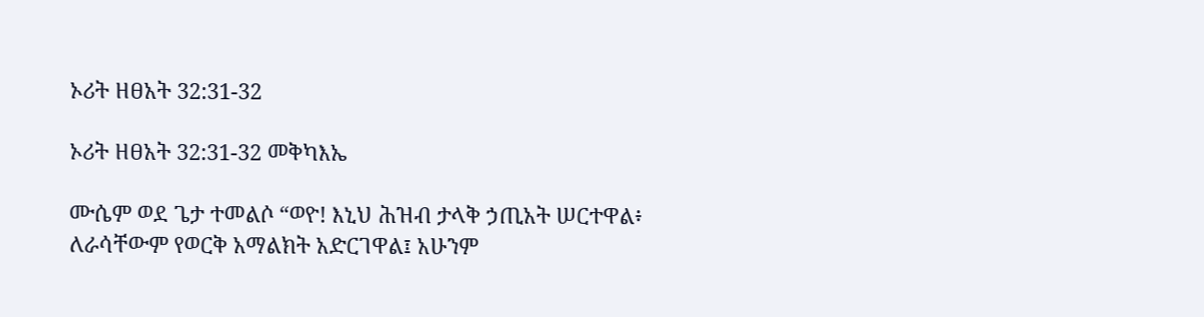ኦሪት ዘፀአት 32:31-32

ኦሪት ዘፀአት 32:31-32 መቅካእኤ

ሙሴም ወደ ጌታ ተመልሶ “ወዮ! እኒህ ሕዝብ ታላቅ ኃጢአት ሠርተዋል፥ ለራሳቸውም የወርቅ አማልክት አድርገዋል፤ አሁንም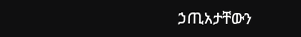ኃጢአታቸውን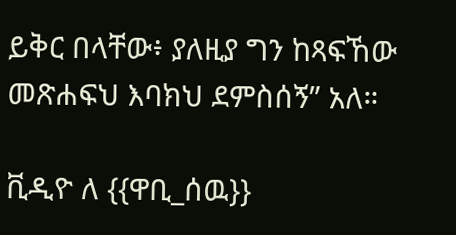ይቅር በላቸው፥ ያለዚያ ግን ከጻፍኸው መጽሐፍህ እባክህ ደምስሰኝ” አለ።

ቪዲዮ ለ {{ዋቢ_ሰዉ}}